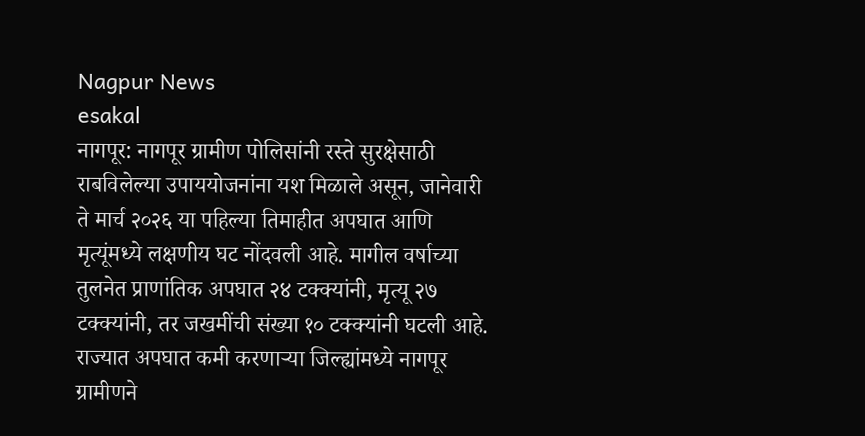Nagpur News
esakal
नागपूर: नागपूर ग्रामीण पोलिसांनी रस्ते सुरक्षेसाठी राबविलेल्या उपाययोजनांना यश मिळाले असून, जानेवारी ते मार्च २०२६ या पहिल्या तिमाहीत अपघात आणि मृत्यूंमध्ये लक्षणीय घट नोंदवली आहे. मागील वर्षाच्या तुलनेत प्राणांतिक अपघात २४ टक्क्यांनी, मृत्यू २७ टक्क्यांनी, तर जखमींची संख्या १० टक्क्यांनी घटली आहे. राज्यात अपघात कमी करणाऱ्या जिल्ह्यांमध्ये नागपूर ग्रामीणने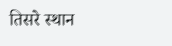तिसरे स्थान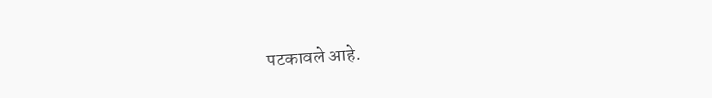पटकावले आहे.